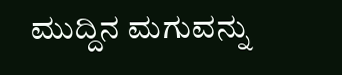ಮುದ್ದಿನ ಮಗುವನ್ನು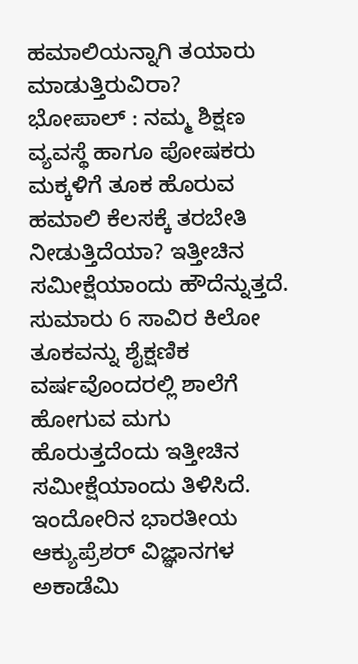ಹಮಾಲಿಯನ್ನಾಗಿ ತಯಾರು ಮಾಡುತ್ತಿರುವಿರಾ?
ಭೋಪಾಲ್ : ನಮ್ಮ ಶಿಕ್ಷಣ ವ್ಯವಸ್ಥೆ ಹಾಗೂ ಪೋಷಕರು ಮಕ್ಕಳಿಗೆ ತೂಕ ಹೊರುವ ಹಮಾಲಿ ಕೆಲಸಕ್ಕೆ ತರಬೇತಿ ನೀಡುತ್ತಿದೆಯಾ? ಇತ್ತೀಚಿನ ಸಮೀಕ್ಷೆಯಾಂದು ಹೌದೆನ್ನುತ್ತದೆ. ಸುಮಾರು 6 ಸಾವಿರ ಕಿಲೋ ತೂಕವನ್ನು ಶೈಕ್ಷಣಿಕ ವರ್ಷವೊಂದರಲ್ಲಿ ಶಾಲೆಗೆ ಹೋಗುವ ಮಗು ಹೊರುತ್ತದೆಂದು ಇತ್ತೀಚಿನ ಸಮೀಕ್ಷೆಯಾಂದು ತಿಳಿಸಿದೆ.
ಇಂದೋರಿನ ಭಾರತೀಯ ಆಕ್ಯುಪ್ರೆಶರ್ ವಿಜ್ಞಾನಗಳ ಅಕಾಡೆಮಿ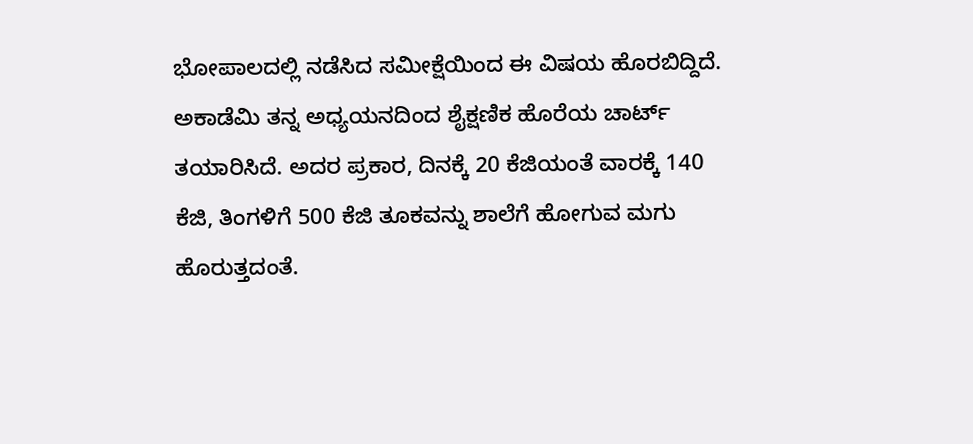ಭೋಪಾಲದಲ್ಲಿ ನಡೆಸಿದ ಸಮೀಕ್ಷೆಯಿಂದ ಈ ವಿಷಯ ಹೊರಬಿದ್ದಿದೆ. ಅಕಾಡೆಮಿ ತನ್ನ ಅಧ್ಯಯನದಿಂದ ಶೈಕ್ಷಣಿಕ ಹೊರೆಯ ಚಾರ್ಟ್ ತಯಾರಿಸಿದೆ. ಅದರ ಪ್ರಕಾರ, ದಿನಕ್ಕೆ 20 ಕೆಜಿಯಂತೆ ವಾರಕ್ಕೆ 140 ಕೆಜಿ, ತಿಂಗಳಿಗೆ 500 ಕೆಜಿ ತೂಕವನ್ನು ಶಾಲೆಗೆ ಹೋಗುವ ಮಗು ಹೊರುತ್ತದಂತೆ.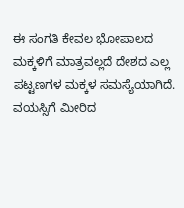ಈ ಸಂಗತಿ ಕೇವಲ ಭೋಪಾಲದ ಮಕ್ಕಳಿಗೆ ಮಾತ್ರವಲ್ಲದೆ ದೇಶದ ಎಲ್ಲ ಪಟ್ಟಣಗಳ ಮಕ್ಕಳ ಸಮಸ್ಯೆಯಾಗಿದೆ.
ವಯಸ್ಸಿಗೆ ಮೀರಿದ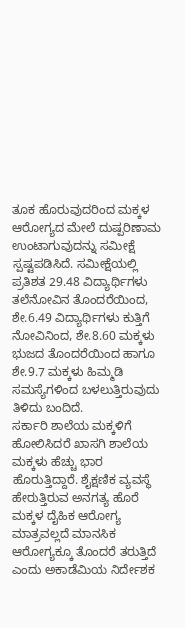ತೂಕ ಹೊರುವುದರಿಂದ ಮಕ್ಕಳ ಆರೋಗ್ಯದ ಮೇಲೆ ದುಷ್ಪರಿಣಾಮ ಉಂಟಾಗುವುದನ್ನು ಸಮೀಕ್ಷೆ ಸ್ಪಷ್ಟಪಡಿಸಿದೆ. ಸಮೀಕ್ಷೆಯಲ್ಲಿ ಪ್ರತಿಶತ 29.48 ವಿದ್ಯಾರ್ಥಿಗಳು ತಲೆನೋವಿನ ತೊಂದರೆಯಿಂದ, ಶೇ.6.49 ವಿದ್ಯಾರ್ಥಿಗಳು ಕುತ್ತಿಗೆ ನೋವಿನಿಂದ, ಶೇ.8.60 ಮಕ್ಕಳು ಭುಜದ ತೊಂದರೆಯಿಂದ ಹಾಗೂ ಶೇ.9.7 ಮಕ್ಕಳು ಹಿಮ್ಮಡಿ ಸಮಸ್ಯೆಗಳಿಂದ ಬಳಲುತ್ತಿರುವುದು ತಿಳಿದು ಬಂದಿದೆ.
ಸರ್ಕಾರಿ ಶಾಲೆಯ ಮಕ್ಕಳಿಗೆ ಹೋಲಿಸಿದರೆ ಖಾಸಗಿ ಶಾಲೆಯ ಮಕ್ಕಳು ಹೆಚ್ಚು ಭಾರ ಹೊರುತ್ತಿದ್ದಾರೆ. ಶೈಕ್ಷಣಿಕ ವ್ಯವಸ್ಥೆ ಹೇರುತ್ತಿರುವ ಅನಗತ್ಯ ಹೊರೆ ಮಕ್ಕಳ ದೈಹಿಕ ಆರೋಗ್ಯ ಮಾತ್ರವಲ್ಲದೆ ಮಾನಸಿಕ ಆರೋಗ್ಯಕ್ಕೂ ತೊಂದರೆ ತರುತ್ತಿದೆ ಎಂದು ಅಕಾಡೆಮಿಯ ನಿರ್ದೇಶಕ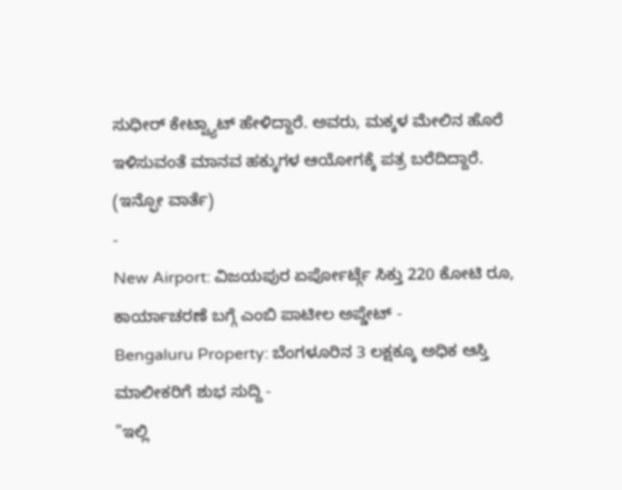ಸುಧೀರ್ ಕೇಟ್ವ್ಯಾಟ್ ಹೇಳಿದ್ದಾರೆ. ಅವರು, ಮಕ್ಕಳ ಮೇಲಿನ ಹೊರೆ ಇಳಿಸುವಂತೆ ಮಾನವ ಹಕ್ಕುಗಳ ಆಯೋಗಕ್ಕೆ ಪತ್ರ ಬರೆದಿದ್ದಾರೆ.
(ಇನ್ಫೋ ವಾರ್ತೆ)
-
New Airport: ವಿಜಯಪುರ ಏರ್ಪೋರ್ಟ್ಗೆ ಸಿಕ್ತು 220 ಕೋಟಿ ರೂ, ಕಾರ್ಯಾಚರಣೆ ಬಗ್ಗೆ ಎಂಬಿ ಪಾಟೀಲ ಅಪ್ಡೇಟ್ -
Bengaluru Property: ಬೆಂಗಳೂರಿನ 3 ಲಕ್ಷಕ್ಕೂ ಅಧಿಕ ಆಸ್ತಿ ಮಾಲೀಕರಿಗೆ ಶುಭ ಸುದ್ದಿ -
"ಇಲ್ಲಿ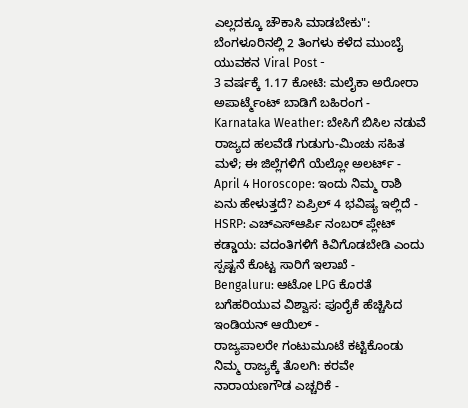ಎಲ್ಲದಕ್ಕೂ ಚೌಕಾಸಿ ಮಾಡಬೇಕು": ಬೆಂಗಳೂರಿನಲ್ಲಿ 2 ತಿಂಗಳು ಕಳೆದ ಮುಂಬೈ ಯುವಕನ Viral Post -
3 ವರ್ಷಕ್ಕೆ 1.17 ಕೋಟಿ: ಮಲೈಕಾ ಅರೋರಾ ಅಪಾರ್ಟ್ಮೆಂಟ್ ಬಾಡಿಗೆ ಬಹಿರಂಗ -
Karnataka Weather: ಬೇಸಿಗೆ ಬಿಸಿಲ ನಡುವೆ ರಾಜ್ಯದ ಹಲವೆಡೆ ಗುಡುಗು-ಮಿಂಚು ಸಹಿತ ಮಳೆ; ಈ ಜಿಲ್ಲೆಗಳಿಗೆ ಯೆಲ್ಲೋ ಅಲರ್ಟ್ -
April 4 Horoscope: ಇಂದು ನಿಮ್ಮ ರಾಶಿ ಏನು ಹೇಳುತ್ತದೆ? ಏಪ್ರಿಲ್ 4 ಭವಿಷ್ಯ ಇಲ್ಲಿದೆ -
HSRP: ಎಚ್ಎಸ್ಆರ್ಪಿ ನಂಬರ್ ಪ್ಲೇಟ್ ಕಡ್ಡಾಯ: ವದಂತಿಗಳಿಗೆ ಕಿವಿಗೊಡಬೇಡಿ ಎಂದು ಸ್ಪಷ್ಟನೆ ಕೊಟ್ಟ ಸಾರಿಗೆ ಇಲಾಖೆ -
Bengaluru: ಆಟೋ LPG ಕೊರತೆ ಬಗೆಹರಿಯುವ ವಿಶ್ವಾಸ: ಪೂರೈಕೆ ಹೆಚ್ಚಿಸಿದ ಇಂಡಿಯನ್ ಆಯಿಲ್ -
ರಾಜ್ಯಪಾಲರೇ ಗಂಟುಮೂಟೆ ಕಟ್ಟಿಕೊಂಡು ನಿಮ್ಮ ರಾಜ್ಯಕ್ಕೆ ತೊಲಗಿ: ಕರವೇ ನಾರಾಯಣಗೌಡ ಎಚ್ಚರಿಕೆ -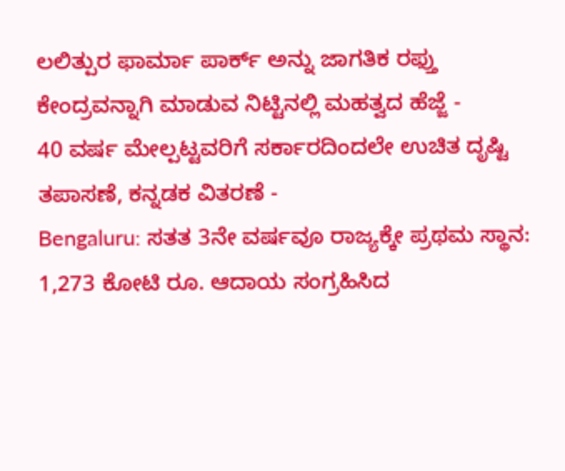ಲಲಿತ್ಪುರ ಫಾರ್ಮಾ ಪಾರ್ಕ್ ಅನ್ನು ಜಾಗತಿಕ ರಫ್ತು ಕೇಂದ್ರವನ್ನಾಗಿ ಮಾಡುವ ನಿಟ್ಟಿನಲ್ಲಿ ಮಹತ್ವದ ಹೆಜ್ಜೆ -
40 ವರ್ಷ ಮೇಲ್ಪಟ್ಟವರಿಗೆ ಸರ್ಕಾರದಿಂದಲೇ ಉಚಿತ ದೃಷ್ಟಿ ತಪಾಸಣೆ, ಕನ್ನಡಕ ವಿತರಣೆ -
Bengaluru: ಸತತ 3ನೇ ವರ್ಷವೂ ರಾಜ್ಯಕ್ಕೇ ಪ್ರಥಮ ಸ್ಥಾನ: 1,273 ಕೋಟಿ ರೂ. ಆದಾಯ ಸಂಗ್ರಹಿಸಿದ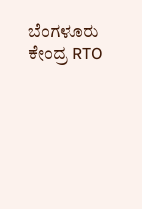ಬೆಂಗಳೂರು ಕೇಂದ್ರ RTO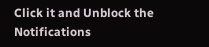Click it and Unblock the Notifications